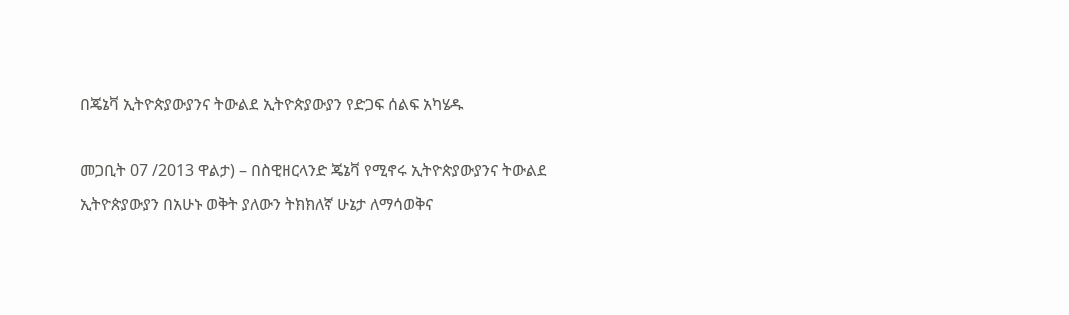በጄኔቫ ኢትዮጵያውያንና ትውልደ ኢትዮጵያውያን የድጋፍ ሰልፍ አካሄዱ

መጋቢት 07 /2013 ዋልታ) – በስዊዘርላንድ ጄኔቫ የሚኖሩ ኢትዮጵያውያንና ትውልደ ኢትዮጵያውያን በአሁኑ ወቅት ያለውን ትክክለኛ ሁኔታ ለማሳወቅና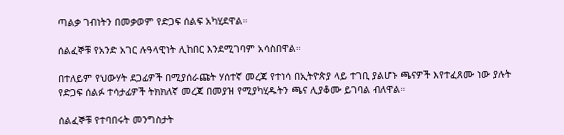ጣልቃ ገብነትን በመቃወም የድጋፍ ሰልፍ አካሂደዋል።

ሰልፈኞቹ የአንድ አገር ሉዓላዊነት ሊከበር እንደሚገባም አሳስበዋል።

በተለይም የህውሃት ደጋፊዎች በሚያሰራጩት ሃሰተኛ መረጃ የተነሳ በኢትዮጵያ ላይ ተገቢ ያልሆኑ ጫናዎች እየተፈጸሙ ነው ያሉት የድጋፍ ሰልፉ ተሳታፊዎች ትክክለኛ መረጃ በመያዝ የሚያካሂዱትን ጫና ሊያቆሙ ይገባል ብለዋል።

ሰልፈኞቹ የተባበሩት መንግስታት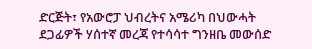ድርጅት፣ የአውሮፓ ህብረትና አሜሪካ በህውሓት ደጋፊዎች ሃሰተኛ መረጃ የተሳሳተ ግንዘቤ መውሰድ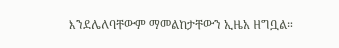እንደሌለባቸውም ማመልከታቸውን ኢዜአ ዘግቧል።